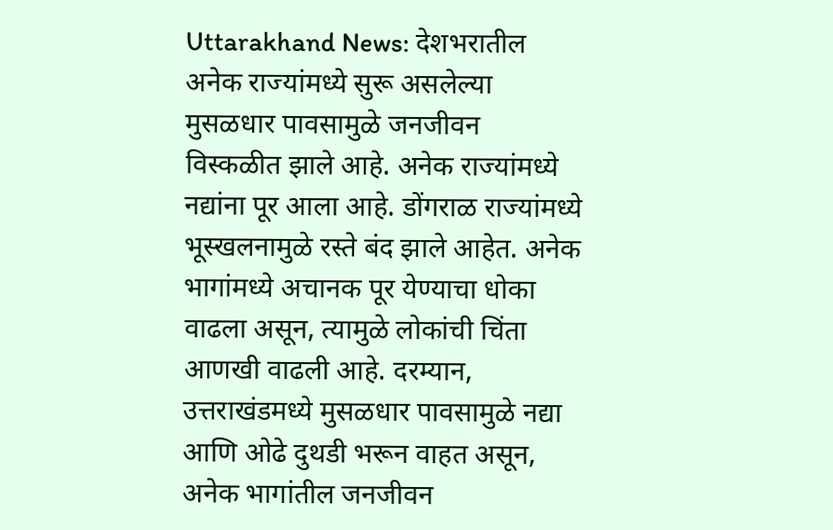Uttarakhand News: देशभरातील अनेक राज्यांमध्ये सुरू असलेल्या मुसळधार पावसामुळे जनजीवन विस्कळीत झाले आहे. अनेक राज्यांमध्ये नद्यांना पूर आला आहे. डोंगराळ राज्यांमध्ये भूस्खलनामुळे रस्ते बंद झाले आहेत. अनेक भागांमध्ये अचानक पूर येण्याचा धोका वाढला असून, त्यामुळे लोकांची चिंता आणखी वाढली आहे. दरम्यान, उत्तराखंडमध्ये मुसळधार पावसामुळे नद्या आणि ओढे दुथडी भरून वाहत असून, अनेक भागांतील जनजीवन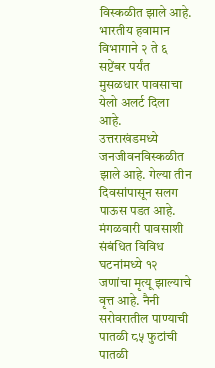विस्कळीत झाले आहे. भारतीय हवामान विभागाने २ ते ६ सप्टेंबर पर्यंत मुसळधार पावसाचा येलो अलर्ट दिला आहे.
उत्तराखंडमध्ये जनजीवनविस्कळीत झाले आहे. गेल्या तीन दिवसांपासून सलग पाऊस पडत आहे. मंगळवारी पावसाशी संबंधित विविध घटनांमध्ये १२ जणांचा मृत्यू झाल्याचे वृत्त आहे. नैनी सरोवरातील पाण्याची पातळी ८५ फुटांची पातळी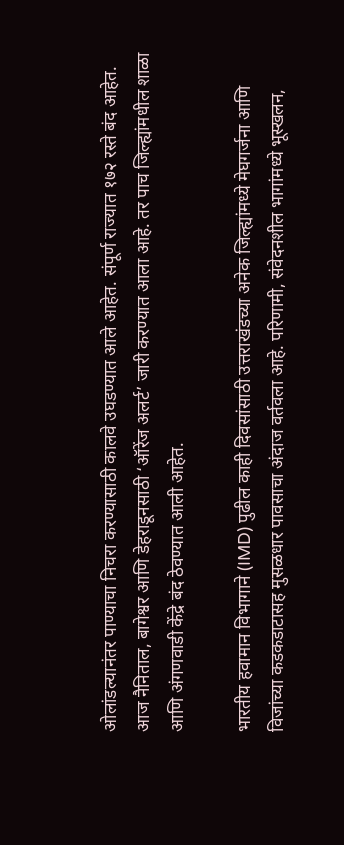ओलांडल्यानंतर पाण्याचा निचरा करण्यासाठी कालवे उघडण्यात आले आहेत. संपूर्ण राज्यात १७२ रस्ते बंद आहेत. आज नैनिताल, बागेश्वर आणि डेहराडूनसाठी ‘ऑरेंज अलर्ट’ जारी करण्यात आला आहे. तर पाच जिल्ह्यांमधील शाळा आणि अंगणवाडी केंद्रे बंद ठेवण्यात आली आहेत.

भारतीय हवामान विभागाने (IMD) पुढील काही दिवसांसाठी उत्तराखंडच्या अनेक जिल्ह्यांमध्ये मेघगर्जना आणि विजांच्या कडकडाटासह मुसळधार पावसाचा अंदाज वर्तवला आहे. परिणामी, संवेदनशील भागांमध्ये भूस्खलन,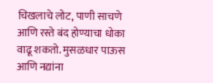चिखलाचे लोट, पाणी साचणे आणि रस्ते बंद होण्याचा धोका वाढू शकतो. मुसळधार पाऊस आणि नद्यांना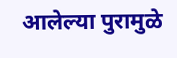आलेल्या पुरामुळे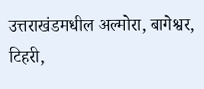उत्तराखंडमधील अल्मोरा, बागेश्वर, टिहरी,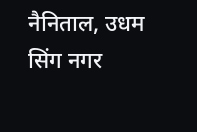नैनिताल, उधम सिंग नगर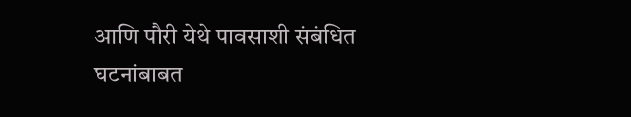आणि पौरी येथे पावसाशी संबंधित घटनांबाबत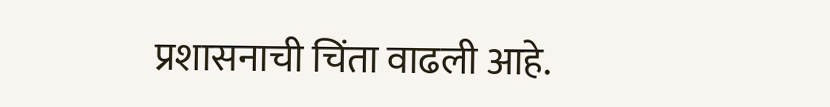प्रशासनाची चिंता वाढली आहे.